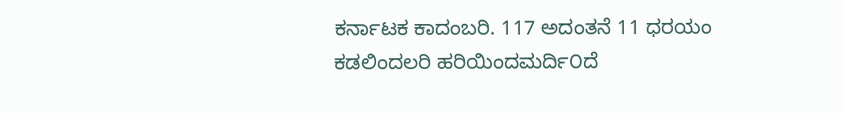ಕರ್ನಾಟಕ ಕಾದಂಬರಿ. 117 ಅದಂತನೆ 11 ಧರಯಂ ಕಡಲಿಂದಲರಿ ಹರಿಯಿಂದಮರ್ದಿ೦ದೆ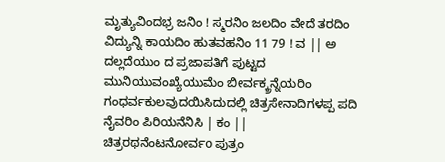ಮೃತ್ಯುವಿಂದಭ್ರ ಜನಿಂ ! ಸ್ಮರನಿಂ ಜಲದಿಂ ವೇದೆ ತರದಿಂ ವಿದ್ಯುನ್ನಿ ಕಾಯದಿಂ ಹುತವಹನಿಂ 11 79 ! ವ || ಅ ದಲ್ಲದೆಯುಂ ದ ಪ್ರಜಾಪತಿಗೆ ಪುಟ್ಟದ ಮುನಿಯುವಂಖ್ಯೆಯುಮೆಂ ಬೀರ್ವಕ್ಕ್ರನ್ನೆಯರಿಂ ಗಂಧರ್ವಕುಲವುದಯಿಸಿದುದಲ್ಲಿ ಚಿತ್ರಸೇನಾದಿಗಳಪ್ಪ ಪದಿ ನೈವರಿಂ ಪಿರಿಯನೆನಿಸಿ | ಕಂ || ಚಿತ್ರರಥನೆಂಟನೋರ್ವo ಪುತ್ರಂ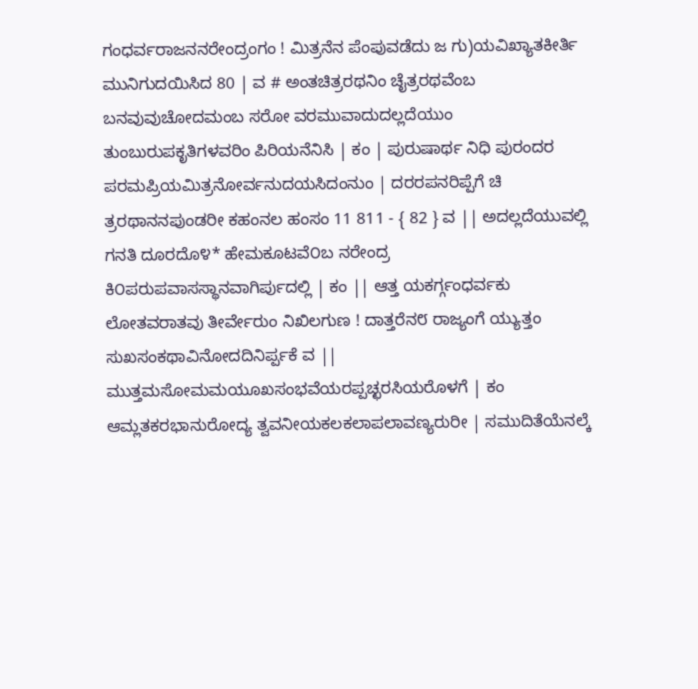ಗಂಧರ್ವರಾಜನನರೇಂದ್ರಂಗಂ ! ಮಿತ್ರನೆನ ಪೆಂಪುವಡೆದು ಜ ಗು)ಯವಿಖ್ಯಾತಕೀರ್ತಿ ಮುನಿಗುದಯಿಸಿದ 80 | ವ # ಅಂತಚಿತ್ರರಥನಿಂ ಚೈತ್ರರಥವೆಂಬ ಬನವುವುಚೋದಮಂಬ ಸರೋ ವರಮುವಾದುದಲ್ಲದೆಯುಂ ತುಂಬುರುಪಕೃತಿಗಳವರಿಂ ಪಿರಿಯನೆನಿಸಿ | ಕಂ | ಪುರುಷಾರ್ಥ ನಿಧಿ ಪುರಂದರ ಪರಮಪ್ರಿಯಮಿತ್ರನೋರ್ವನುದಯಸಿದಂನುಂ | ದರರಪನರಿಪ್ಪೆಗೆ ಚಿ ತ್ರರಥಾನನಪುಂಡರೀ ಕಹಂನಲ ಹಂಸಂ 11 811 - { 82 } ವ || ಅದಲ್ಲದೆಯುವಲ್ಲಿ ಗನತಿ ದೂರದೊ೪* ಹೇಮಕೂಟವೆ೦ಬ ನರೇಂದ್ರ ಕಿ೦ಪರುಪವಾಸಸ್ಥಾನವಾಗಿರ್ಪುದಲ್ಲಿ | ಕಂ || ಆತ್ತ ಯಕರ್ಗ್ಗಂಧರ್ವಕು ಲೋತವರಾತವು ತೀರ್ವೇರುಂ ನಿಖಿಲಗುಣ ! ದಾತ್ತರೆನ೮ ರಾಜ್ಯಂಗೆ ಯ್ಯುತ್ತಂ ಸುಖಸಂಕಥಾವಿನೋದದಿನಿರ್ಪ್ಪಕೆ ವ || ಮುತ್ತಮಸೋಮಮಯೂಖಸಂಭವೆಯರಪ್ಪಚ್ಛರಸಿಯರೊಳಗೆ | ಕಂ ಆಮ್ಲತಕರಭಾನುರೋದ್ಯ ತ್ವವನೀಯಕಲಕಲಾಪಲಾವಣ್ಯರುರೀ | ಸಮುದಿತೆಯೆನಲ್ಕೆ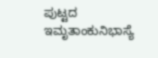ಪುಟ್ಟದ ಇಮೃತಾಂಕುನಿಭಾಸ್ಯೆ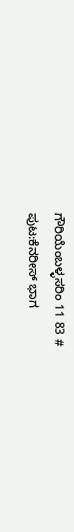ಗೌರಿಯೆಂಬಳ್ಳಸರಿಂ 11 83 #
ಪುಟ:ಕೆನರೀಸ್ ಭಾಗ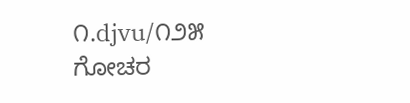೧.djvu/೧೨೫
ಗೋಚರ